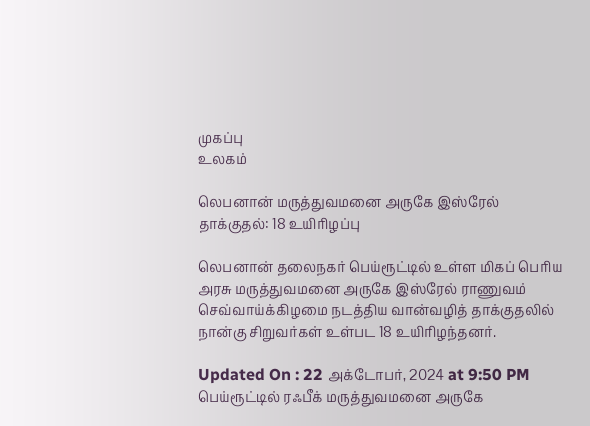முகப்பு
உலகம்

லெபனான் மருத்துவமனை அருகே இஸ்ரேல் தாக்குதல்: 18 உயிரிழப்பு

லெபனான் தலைநகர் பெய்ரூட்டில் உள்ள மிகப் பெரிய அரசு மருத்துவமனை அருகே இஸ்ரேல் ராணுவம் செவ்வாய்க்கிழமை நடத்திய வான்வழித் தாக்குதலில் நான்கு சிறுவர்கள் உள்பட 18 உயிரிழந்தனர்.

Updated On : 22 அக்டோபர், 2024 at 9:50 PM
பெய்ரூட்டில் ரஃபீக் மருத்துவமனை அருகே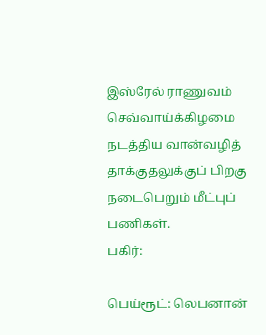இஸ்ரேல் ராணுவம் செவ்வாய்க்கிழமை நடத்திய வான்வழித் தாக்குதலுக்குப் பிறகு நடைபெறும் மீட்புப் பணிகள்.
பகிர்:

பெய்ரூட்: லெபனான்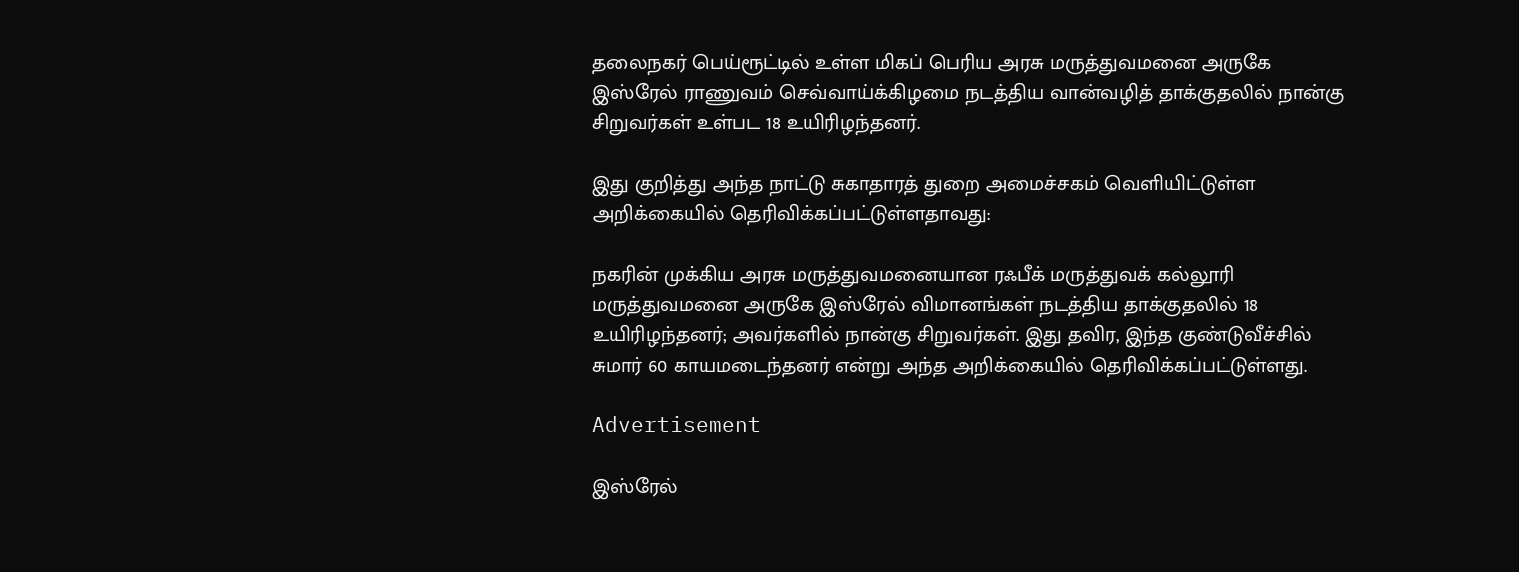தலைநகர் பெய்ரூட்டில் உள்ள மிகப் பெரிய அரசு மருத்துவமனை அருகே இஸ்ரேல் ராணுவம் செவ்வாய்க்கிழமை நடத்திய வான்வழித் தாக்குதலில் நான்கு சிறுவர்கள் உள்பட 18 உயிரிழந்தனர்.

இது குறித்து அந்த நாட்டு சுகாதாரத் துறை அமைச்சகம் வெளியிட்டுள்ள அறிக்கையில் தெரிவிக்கப்பட்டுள்ளதாவது:

நகரின் முக்கிய அரசு மருத்துவமனையான ரஃபீக் மருத்துவக் கல்லூரி மருத்துவமனை அருகே இஸ்ரேல் விமானங்கள் நடத்திய தாக்குதலில் 18 உயிரிழந்தனர்; அவர்களில் நான்கு சிறுவர்கள். இது தவிர, இந்த குண்டுவீச்சில் சுமார் 60 காயமடைந்தனர் என்று அந்த அறிக்கையில் தெரிவிக்கப்பட்டுள்ளது.

Advertisement

இஸ்ரேல்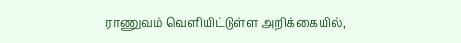ராணுவம் வெளியிட்டுள்ள அறிக்கையில்,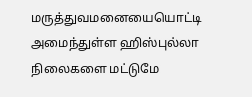மருத்துவமனையையொட்டி அமைந்துள்ள ஹிஸ்புல்லா நிலைகளை மட்டுமே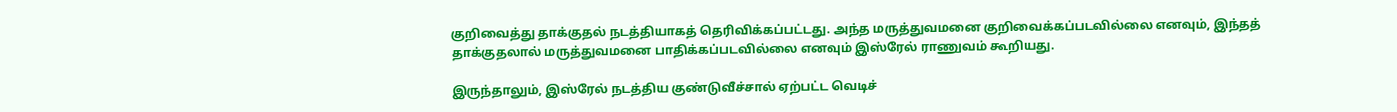குறிவைத்து தாக்குதல் நடத்தியாகத் தெரிவிக்கப்பட்டது. அந்த மருத்துவமனை குறிவைக்கப்படவில்லை எனவும், இந்தத் தாக்குதலால் மருத்துவமனை பாதிக்கப்படவில்லை எனவும் இஸ்ரேல் ராணுவம் கூறியது.

இருந்தாலும், இஸ்ரேல் நடத்திய குண்டுவீச்சால் ஏற்பட்ட வெடிச்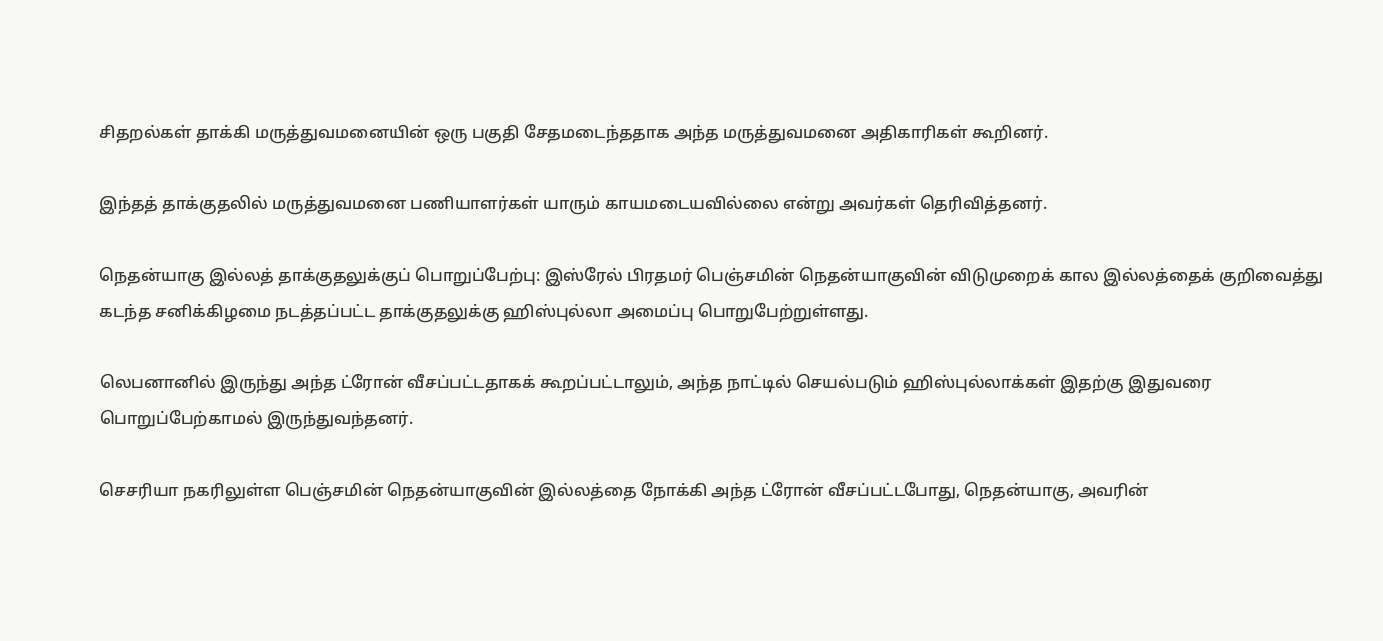சிதறல்கள் தாக்கி மருத்துவமனையின் ஒரு பகுதி சேதமடைந்ததாக அந்த மருத்துவமனை அதிகாரிகள் கூறினர்.

இந்தத் தாக்குதலில் மருத்துவமனை பணியாளர்கள் யாரும் காயமடையவில்லை என்று அவர்கள் தெரிவித்தனர்.

நெதன்யாகு இல்லத் தாக்குதலுக்குப் பொறுப்பேற்பு: இஸ்ரேல் பிரதமர் பெஞ்சமின் நெதன்யாகுவின் விடுமுறைக் கால இல்லத்தைக் குறிவைத்து கடந்த சனிக்கிழமை நடத்தப்பட்ட தாக்குதலுக்கு ஹிஸ்புல்லா அமைப்பு பொறுபேற்றுள்ளது.

லெபனானில் இருந்து அந்த ட்ரோன் வீசப்பட்டதாகக் கூறப்பட்டாலும், அந்த நாட்டில் செயல்படும் ஹிஸ்புல்லாக்கள் இதற்கு இதுவரை பொறுப்பேற்காமல் இருந்துவந்தனர்.

செசரியா நகரிலுள்ள பெஞ்சமின் நெதன்யாகுவின் இல்லத்தை நோக்கி அந்த ட்ரோன் வீசப்பட்டபோது, நெதன்யாகு, அவரின்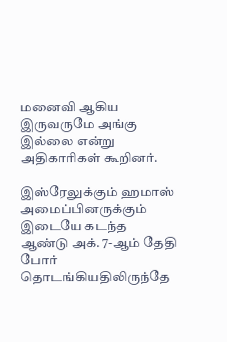மனைவி ஆகிய இருவருமே அங்கு இல்லை என்று அதிகாரிகள் கூறினர்.

இஸ்ரேலுக்கும் ஹமாஸ் அமைப்பினருக்கும் இடையே கடந்த ஆண்டு அக். 7-ஆம் தேதி போர் தொடங்கியதிலிருந்தே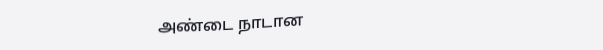அண்டை நாடான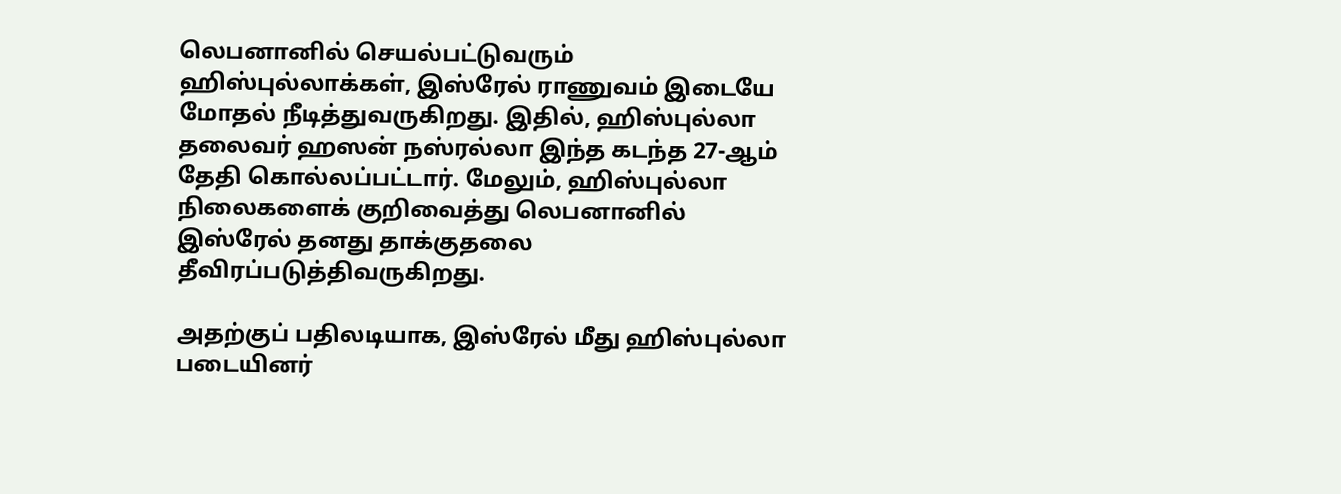லெபனானில் செயல்பட்டுவரும் ஹிஸ்புல்லாக்கள், இஸ்ரேல் ராணுவம் இடையே மோதல் நீடித்துவருகிறது. இதில், ஹிஸ்புல்லா தலைவர் ஹஸன் நஸ்ரல்லா இந்த கடந்த 27-ஆம் தேதி கொல்லப்பட்டார். மேலும், ஹிஸ்புல்லா நிலைகளைக் குறிவைத்து லெபனானில் இஸ்ரேல் தனது தாக்குதலை தீவிரப்படுத்திவருகிறது.

அதற்குப் பதிலடியாக, இஸ்ரேல் மீது ஹிஸ்புல்லா படையினர்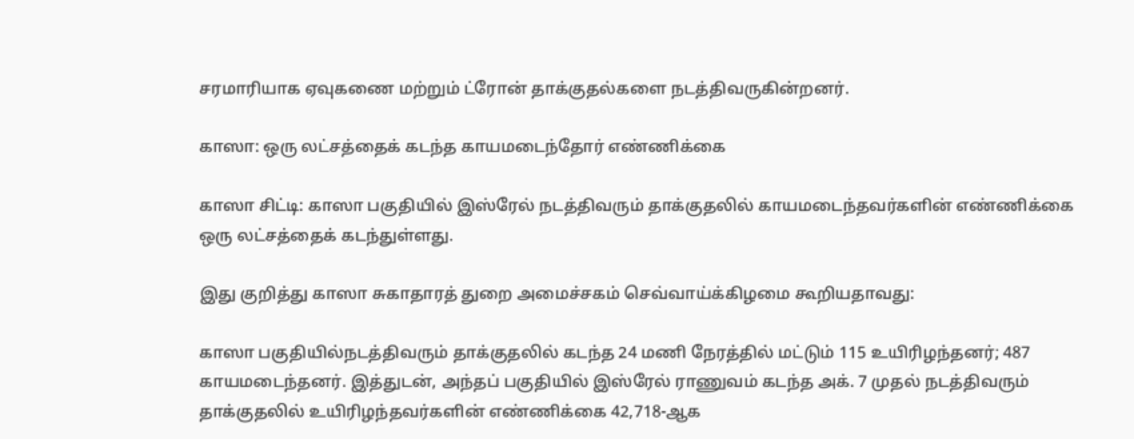சரமாரியாக ஏவுகணை மற்றும் ட்ரோன் தாக்குதல்களை நடத்திவருகின்றனர்.

காஸா: ஒரு லட்சத்தைக் கடந்த காயமடைந்தோர் எண்ணிக்கை

காஸா சிட்டி: காஸா பகுதியில் இஸ்ரேல் நடத்திவரும் தாக்குதலில் காயமடைந்தவர்களின் எண்ணிக்கை ஒரு லட்சத்தைக் கடந்துள்ளது.

இது குறித்து காஸா சுகாதாரத் துறை அமைச்சகம் செவ்வாய்க்கிழமை கூறியதாவது:

காஸா பகுதியில்நடத்திவரும் தாக்குதலில் கடந்த 24 மணி நேரத்தில் மட்டும் 115 உயிரிழந்தனர்; 487 காயமடைந்தனர். இத்துடன், அந்தப் பகுதியில் இஸ்ரேல் ராணுவம் கடந்த அக். 7 முதல் நடத்திவரும் தாக்குதலில் உயிரிழந்தவர்களின் எண்ணிக்கை 42,718-ஆக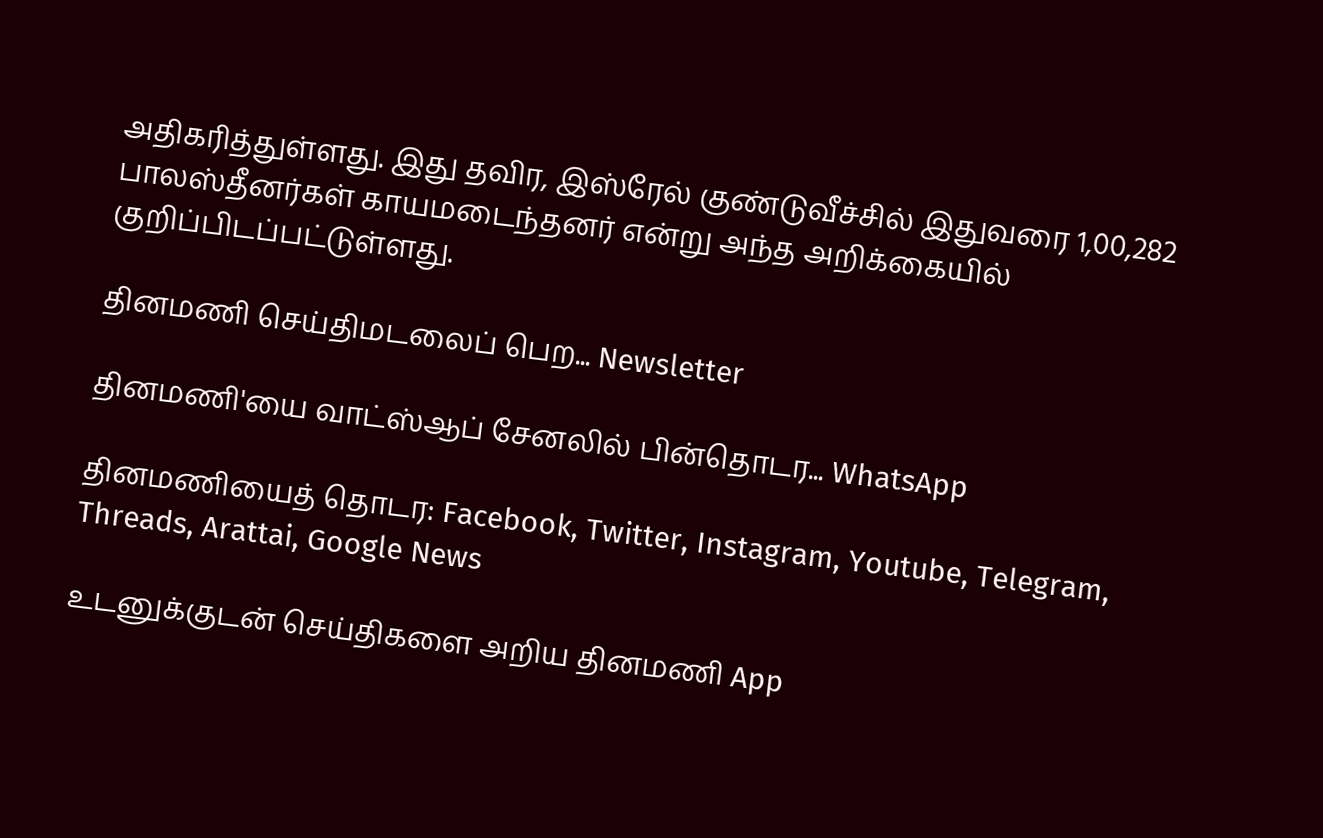அதிகரித்துள்ளது. இது தவிர, இஸ்ரேல் குண்டுவீச்சில் இதுவரை 1,00,282 பாலஸ்தீனர்கள் காயமடைந்தனர் என்று அந்த அறிக்கையில் குறிப்பிடப்பட்டுள்ளது.

தினமணி செய்திமடலைப் பெற... Newsletter

தினமணி'யை வாட்ஸ்ஆப் சேனலில் பின்தொடர... WhatsApp

தினமணியைத் தொடர: Facebook, Twitter, Instagram, Youtube, Telegram, Threads, Arattai, Google News

உடனுக்குடன் செய்திகளை அறிய தினமணி App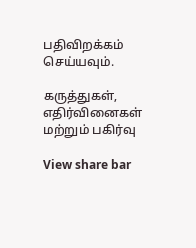பதிவிறக்கம் செய்யவும்.

கருத்துகள், எதிர்வினைகள் மற்றும் பகிர்வு

View share bar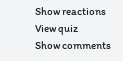Show reactions
View quiz
Show comments